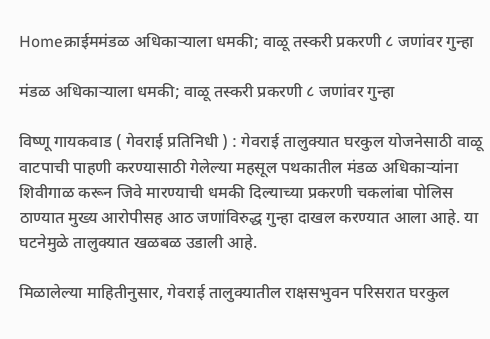Homeक्राईममंडळ अधिकाऱ्याला धमकी; वाळू तस्करी प्रकरणी ८ जणांवर गुन्हा

मंडळ अधिकाऱ्याला धमकी; वाळू तस्करी प्रकरणी ८ जणांवर गुन्हा

विष्णू गायकवाड ( गेवराई प्रतिनिधी ) : गेवराई तालुक्यात घरकुल योजनेसाठी वाळू वाटपाची पाहणी करण्यासाठी गेलेल्या महसूल पथकातील मंडळ अधिकाऱ्यांना शिवीगाळ करून जिवे मारण्याची धमकी दिल्याच्या प्रकरणी चकलांबा पोलिस ठाण्यात मुख्य आरोपीसह आठ जणांविरुद्ध गुन्हा दाखल करण्यात आला आहे. या घटनेमुळे तालुक्यात खळबळ उडाली आहे.

मिळालेल्या माहितीनुसार, गेवराई तालुक्यातील राक्षसभुवन परिसरात घरकुल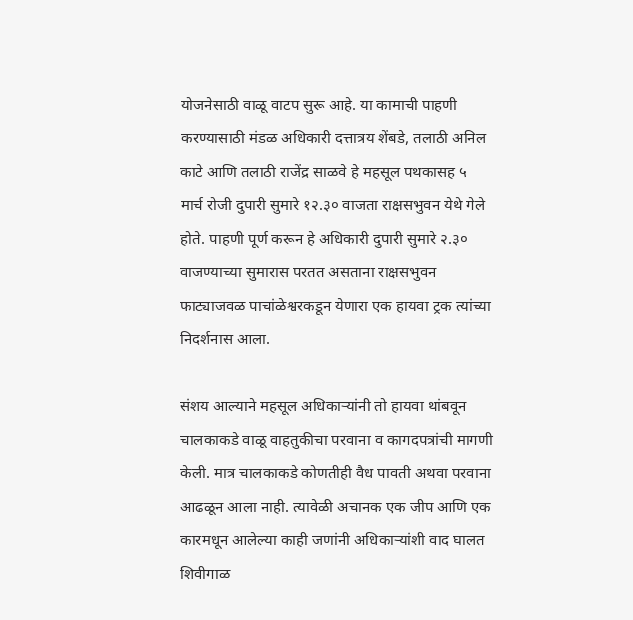योजनेसाठी वाळू वाटप सुरू आहे. या कामाची पाहणी करण्यासाठी मंडळ अधिकारी दत्तात्रय शेंबडे, तलाठी अनिल काटे आणि तलाठी राजेंद्र साळवे हे महसूल पथकासह ५ मार्च रोजी दुपारी सुमारे १२.३० वाजता राक्षसभुवन येथे गेले होते. पाहणी पूर्ण करून हे अधिकारी दुपारी सुमारे २.३० वाजण्याच्या सुमारास परतत असताना राक्षसभुवन फाट्याजवळ पाचांळेश्वरकडून येणारा एक हायवा ट्रक त्यांच्या निदर्शनास आला.

संशय आल्याने महसूल अधिकाऱ्यांनी तो हायवा थांबवून चालकाकडे वाळू वाहतुकीचा परवाना व कागदपत्रांची मागणी केली. मात्र चालकाकडे कोणतीही वैध पावती अथवा परवाना आढळून आला नाही. त्यावेळी अचानक एक जीप आणि एक कारमधून आलेल्या काही जणांनी अधिकाऱ्यांशी वाद घालत शिवीगाळ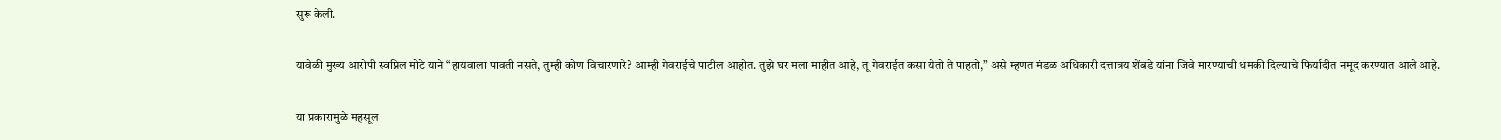सुरू केली.

यावेळी मुख्य आरोपी स्वप्निल मोटे याने “हायवाला पावती नसते, तुम्ही कोण विचारणारे? आम्ही गेवराईचे पाटील आहोत. तुझे घर मला माहीत आहे, तू गेवराईत कसा येतो ते पाहतो,” असे म्हणत मंडळ अधिकारी दत्तात्रय शेंबडे यांना जिवे मारण्याची धमकी दिल्याचे फिर्यादीत नमूद करण्यात आले आहे.

या प्रकारामुळे महसूल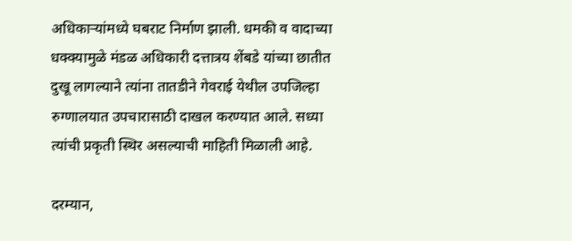अधिकाऱ्यांमध्ये घबराट निर्माण झाली. धमकी व वादाच्या धक्क्यामुळे मंडळ अधिकारी दत्तात्रय शेंबडे यांच्या छातीत दुखू लागल्याने त्यांना तातडीने गेवराई येथील उपजिल्हा रुग्णालयात उपचारासाठी दाखल करण्यात आले. सध्या त्यांची प्रकृती स्थिर असल्याची माहिती मिळाली आहे.

दरम्यान,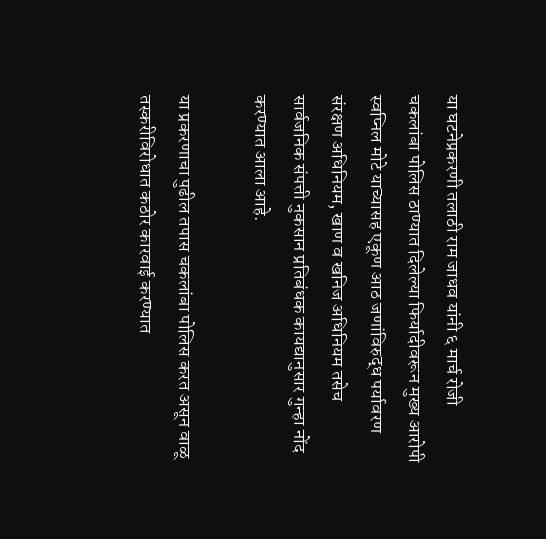या घटनेप्रकरणी तलाठी राम जाधव यांनी ६ मार्च रोजी चकलांबा पोलिस ठाण्यात दिलेल्या फिर्यादीवरून मुख्य आरोपी स्वप्निल मोटे याच्यासह एकूण आठ जणांविरुद्ध पर्यावरण संरक्षण अधिनियम, खाण व खनिज अधिनियम तसेच सार्वजनिक संपत्ती नुकसान प्रतिबंधक कायद्यानुसार गुन्हा नोंद करण्यात आला आहे.

या प्रकरणाचा पुढील तपास चकलांबा पोलिस करत असून वाळू तस्करीविरोधात कठोर कारवाई करण्यात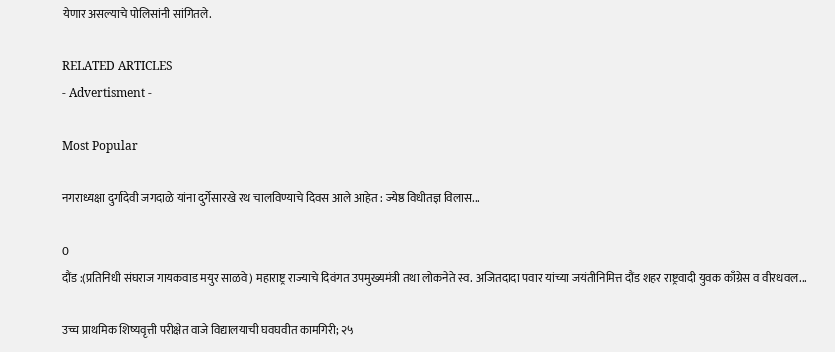येणार असल्याचे पोलिसांनी सांगितले.

RELATED ARTICLES
- Advertisment -

Most Popular

नगराध्यक्षा दुर्गादेवी जगदाळे यांना दुर्गेसारखे रथ चालविण्याचे दिवस आले आहेत : ज्येष्ठ विधीतज्ञ विलास...

0
दौंड :(प्रतिनिधी संघराज गायकवाड मयुर साळवे) महाराष्ट्र राज्याचे दिवंगत उपमुख्यमंत्री तथा लोकनेते स्व. अजितदादा पवार यांच्या जयंतीनिमित्त दौंड शहर राष्ट्रवादी युवक काँग्रेस व वीरधवल...

उच्च प्राथमिक शिष्यवृत्ती परीक्षेत वाजे विद्यालयाची घवघवीत कामगिरी; २५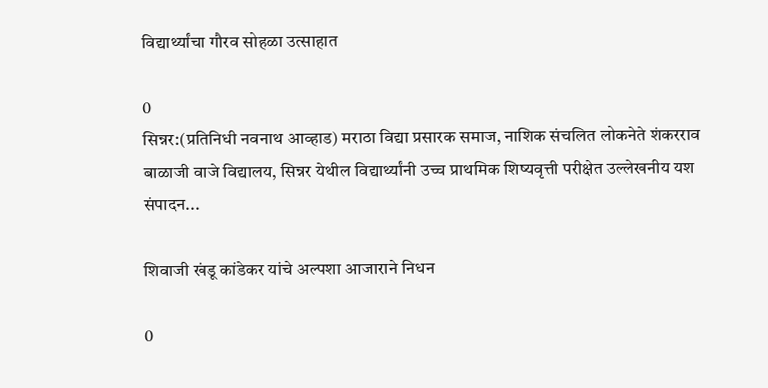विद्यार्थ्यांचा गौरव सोहळा उत्साहात

0
सिन्नर:(प्रतिनिधी नवनाथ आव्हाड) मराठा विद्या प्रसारक समाज, नाशिक संचलित लोकनेते शंकरराव बाळाजी वाजे विद्यालय, सिन्नर येथील विद्यार्थ्यांनी उच्च प्राथमिक शिष्यवृत्ती परीक्षेत उल्लेखनीय यश संपादन...

शिवाजी खंडू कांडेकर यांचे अल्पशा आजाराने निधन

0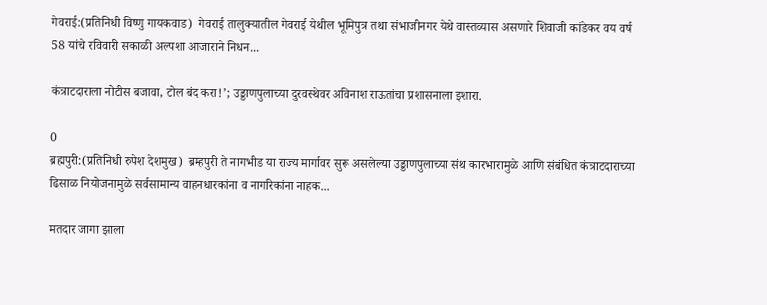गेवराई:(प्रतिनिधी विष्णु गायकवाड)  गेवराई तालुक्यातील गेवराई येथील भूमिपुत्र तथा संभाजीनगर येथे वास्तव्यास असणारे शिवाजी कांडेकर वय वर्ष 58 यांचे रविवारी सकाळी अल्पशा आजाराने निधन...

कंत्राटदाराला नोटीस बजावा, टोल बंद करा!’; उड्डाणपुलाच्या दुरवस्थेवर अविनाश राऊतांचा प्रशासनाला इशारा.

0
ब्रह्मपुरी:(प्रतिनिधी रुपेश देशमुख)  ब्रम्हपुरी ते नागभीड या राज्य मार्गावर सुरू असलेल्या उड्डाणपुलाच्या संथ कारभारामुळे आणि संबंधित कंत्राटदाराच्या ढिसाळ नियोजनामुळे सर्वसामान्य वाहनधारकांना व नागरिकांना नाहक...

मतदार जागा झाला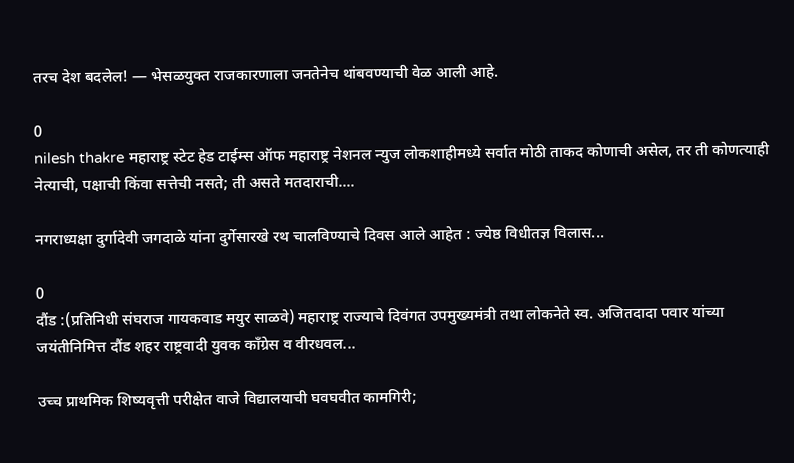तरच देश बदलेल! — भेसळयुक्त राजकारणाला जनतेनेच थांबवण्याची वेळ आली आहे.

0
nilesh thakre महाराष्ट्र स्टेट हेड टाईम्स ऑफ महाराष्ट्र नेशनल न्युज लोकशाहीमध्ये सर्वात मोठी ताकद कोणाची असेल, तर ती कोणत्याही नेत्याची, पक्षाची किंवा सत्तेची नसते; ती असते मतदाराची....

नगराध्यक्षा दुर्गादेवी जगदाळे यांना दुर्गेसारखे रथ चालविण्याचे दिवस आले आहेत : ज्येष्ठ विधीतज्ञ विलास...

0
दौंड :(प्रतिनिधी संघराज गायकवाड मयुर साळवे) महाराष्ट्र राज्याचे दिवंगत उपमुख्यमंत्री तथा लोकनेते स्व. अजितदादा पवार यांच्या जयंतीनिमित्त दौंड शहर राष्ट्रवादी युवक काँग्रेस व वीरधवल...

उच्च प्राथमिक शिष्यवृत्ती परीक्षेत वाजे विद्यालयाची घवघवीत कामगिरी;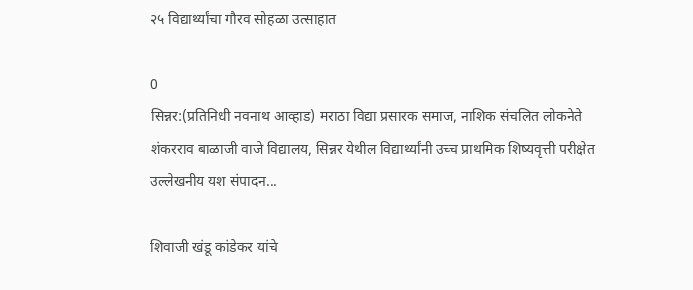२५ विद्यार्थ्यांचा गौरव सोहळा उत्साहात

0
सिन्नर:(प्रतिनिधी नवनाथ आव्हाड) मराठा विद्या प्रसारक समाज, नाशिक संचलित लोकनेते शंकरराव बाळाजी वाजे विद्यालय, सिन्नर येथील विद्यार्थ्यांनी उच्च प्राथमिक शिष्यवृत्ती परीक्षेत उल्लेखनीय यश संपादन...

शिवाजी खंडू कांडेकर यांचे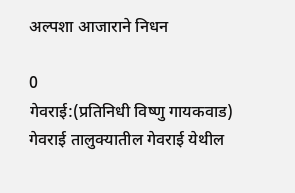अल्पशा आजाराने निधन

0
गेवराई:(प्रतिनिधी विष्णु गायकवाड)  गेवराई तालुक्यातील गेवराई येथील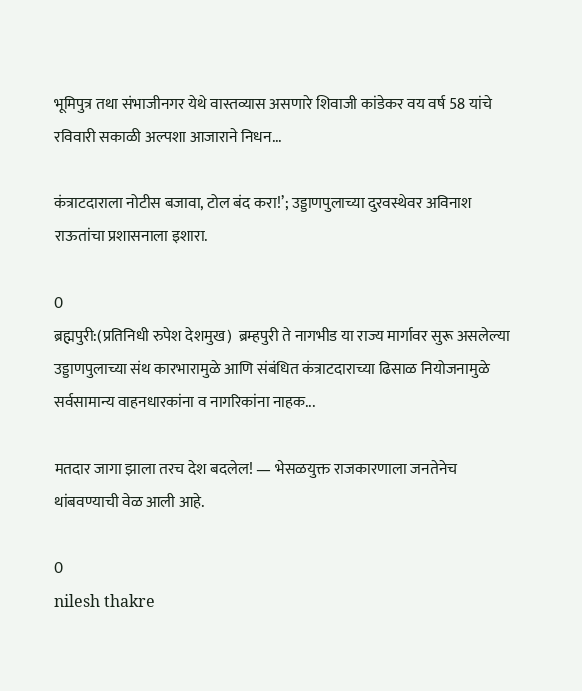भूमिपुत्र तथा संभाजीनगर येथे वास्तव्यास असणारे शिवाजी कांडेकर वय वर्ष 58 यांचे रविवारी सकाळी अल्पशा आजाराने निधन...

कंत्राटदाराला नोटीस बजावा, टोल बंद करा!’; उड्डाणपुलाच्या दुरवस्थेवर अविनाश राऊतांचा प्रशासनाला इशारा.

0
ब्रह्मपुरी:(प्रतिनिधी रुपेश देशमुख)  ब्रम्हपुरी ते नागभीड या राज्य मार्गावर सुरू असलेल्या उड्डाणपुलाच्या संथ कारभारामुळे आणि संबंधित कंत्राटदाराच्या ढिसाळ नियोजनामुळे सर्वसामान्य वाहनधारकांना व नागरिकांना नाहक...

मतदार जागा झाला तरच देश बदलेल! — भेसळयुक्त राजकारणाला जनतेनेच थांबवण्याची वेळ आली आहे.

0
nilesh thakre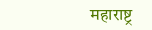महाराष्ट्र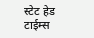स्टेट हेड टाईम्स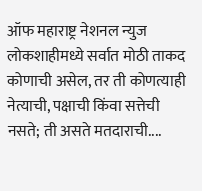ऑफ महाराष्ट्र नेशनल न्युज लोकशाहीमध्ये सर्वात मोठी ताकद कोणाची असेल, तर ती कोणत्याही नेत्याची, पक्षाची किंवा सत्तेची नसते; ती असते मतदाराची....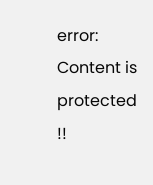error: Content is protected !!